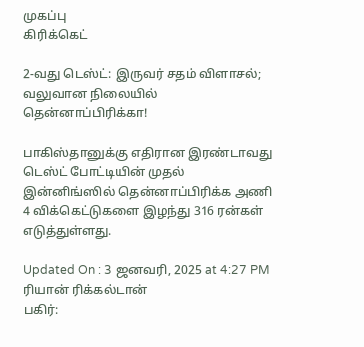முகப்பு
கிரிக்கெட்

2-வது டெஸ்ட்: இருவர் சதம் விளாசல்; வலுவான நிலையில் தென்னாப்பிரிக்கா!

பாகிஸ்தானுக்கு எதிரான இரண்டாவது டெஸ்ட் போட்டியின் முதல் இன்னிங்ஸில் தென்னாப்பிரிக்க அணி 4 விக்கெட்டுகளை இழந்து 316 ரன்கள் எடுத்துள்ளது.

Updated On : 3 ஜனவரி, 2025 at 4:27 PM
ரியான் ரிக்கல்டான்
பகிர்: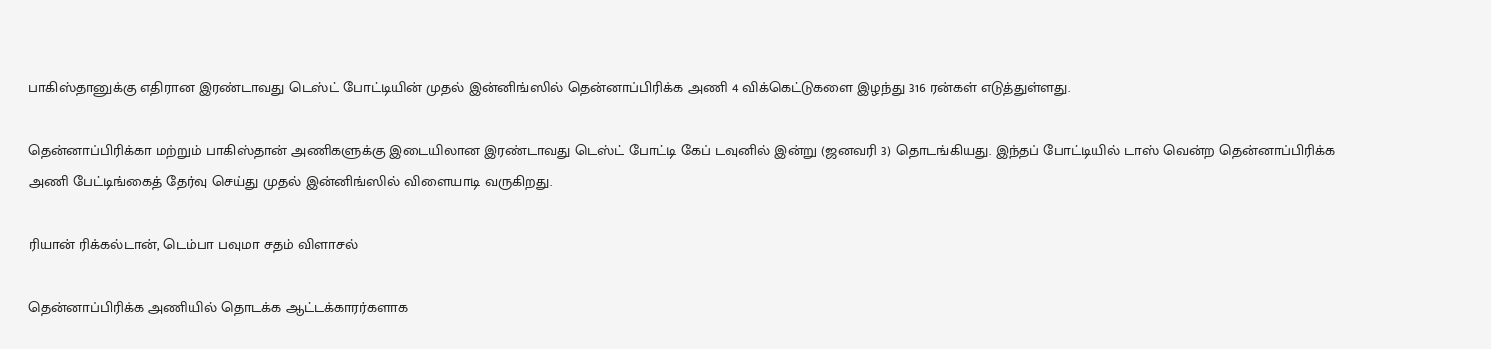பாகிஸ்தானுக்கு எதிரான இரண்டாவது டெஸ்ட் போட்டியின் முதல் இன்னிங்ஸில் தென்னாப்பிரிக்க அணி 4 விக்கெட்டுகளை இழந்து 316 ரன்கள் எடுத்துள்ளது.

தென்னாப்பிரிக்கா மற்றும் பாகிஸ்தான் அணிகளுக்கு இடையிலான இரண்டாவது டெஸ்ட் போட்டி கேப் டவுனில் இன்று (ஜனவரி 3) தொடங்கியது. இந்தப் போட்டியில் டாஸ் வென்ற தென்னாப்பிரிக்க அணி பேட்டிங்கைத் தேர்வு செய்து முதல் இன்னிங்ஸில் விளையாடி வருகிறது.

ரியான் ரிக்கல்டான், டெம்பா பவுமா சதம் விளாசல்

தென்னாப்பிரிக்க அணியில் தொடக்க ஆட்டக்காரர்களாக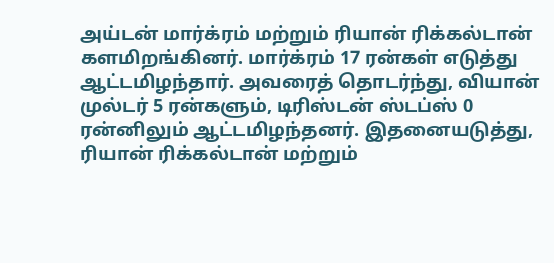அய்டன் மார்க்ரம் மற்றும் ரியான் ரிக்கல்டான் களமிறங்கினர். மார்க்ரம் 17 ரன்கள் எடுத்து ஆட்டமிழந்தார். அவரைத் தொடர்ந்து, வியான் முல்டர் 5 ரன்களும், டிரிஸ்டன் ஸ்டப்ஸ் 0 ரன்னிலும் ஆட்டமிழந்தனர். இதனையடுத்து, ரியான் ரிக்கல்டான் மற்றும்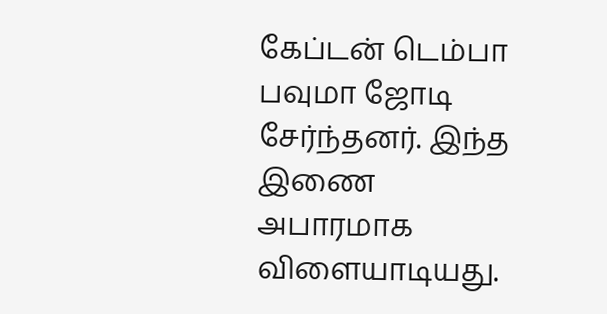கேப்டன் டெம்பா பவுமா ஜோடி சேர்ந்தனர். இந்த இணை அபாரமாக விளையாடியது.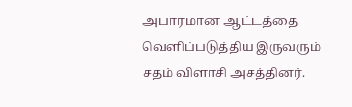அபாரமான ஆட்டத்தை வெளிப்படுத்திய இருவரும் சதம் விளாசி அசத்தினர்.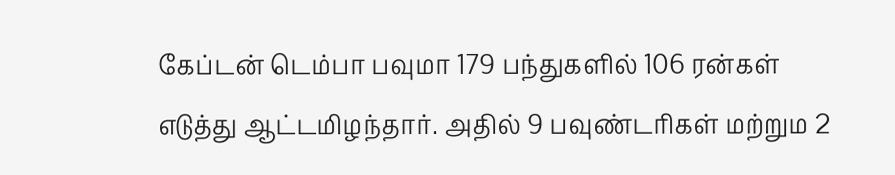கேப்டன் டெம்பா பவுமா 179 பந்துகளில் 106 ரன்கள் எடுத்து ஆட்டமிழந்தார். அதில் 9 பவுண்டரிகள் மற்றும 2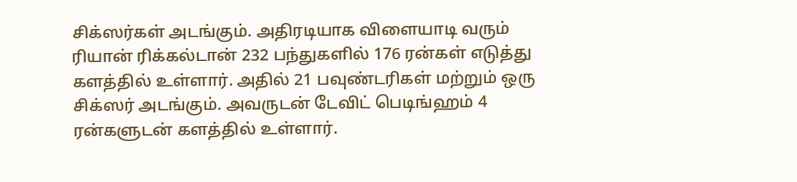சிக்ஸர்கள் அடங்கும். அதிரடியாக விளையாடி வரும் ரியான் ரிக்கல்டான் 232 பந்துகளில் 176 ரன்கள் எடுத்து களத்தில் உள்ளார். அதில் 21 பவுண்டரிகள் மற்றும் ஒரு சிக்ஸர் அடங்கும். அவருடன் டேவிட் பெடிங்ஹம் 4 ரன்களுடன் களத்தில் உள்ளார்.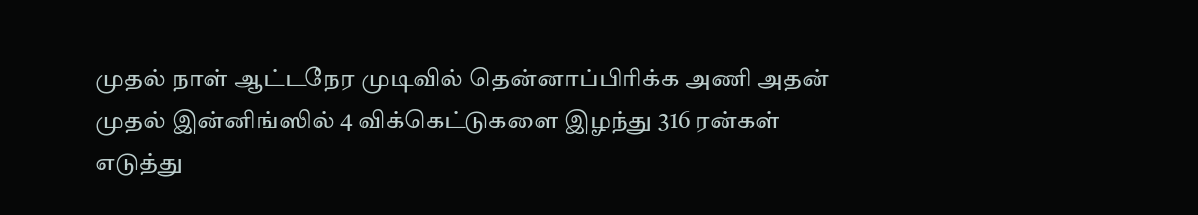முதல் நாள் ஆட்டநேர முடிவில் தென்னாப்பிரிக்க அணி அதன் முதல் இன்னிங்ஸில் 4 விக்கெட்டுகளை இழந்து 316 ரன்கள் எடுத்து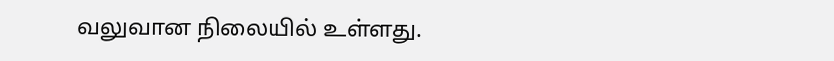வலுவான நிலையில் உள்ளது.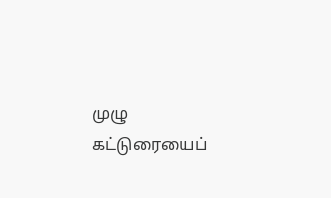முழு கட்டுரையைப்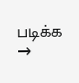படிக்க →